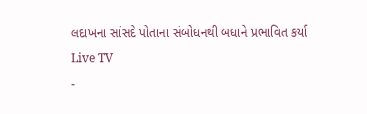લદાખના સાંસદે પોતાના સંબોધનથી બધાને પ્રભાવિત કર્યા
Live TV
-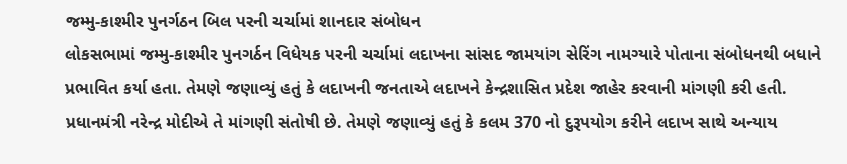જમ્મુ-કાશ્મીર પુનર્ગઠન બિલ પરની ચર્ચામાં શાનદાર સંબોધન
લોકસભામાં જમ્મુ-કાશ્મીર પુનગર્ઠન વિધેયક પરની ચર્ચામાં લદાખના સાંસદ જામયાંગ સેરિંગ નામગ્યારે પોતાના સંબોધનથી બધાને પ્રભાવિત કર્યા હતા. તેમણે જણાવ્યું હતું કે લદાખની જનતાએ લદાખને કેન્દ્રશાસિત પ્રદેશ જાહેર કરવાની માંગણી કરી હતી. પ્રધાનમંત્રી નરેન્દ્ર મોદીએ તે માંગણી સંતોષી છે. તેમણે જણાવ્યું હતું કે કલમ 370 નો દુરૂપયોગ કરીને લદાખ સાથે અન્યાય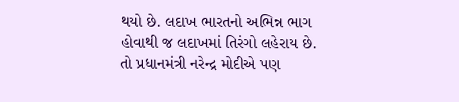થયો છે. લદાખ ભારતનો અભિન્ન ભાગ હોવાથી જ લદાખમાં તિરંગો લહેરાય છે. તો પ્રધાનમંત્રી નરેન્દ્ર મોદીએ પણ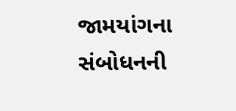જામયાંગના સંબોધનની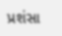પ્રશંસા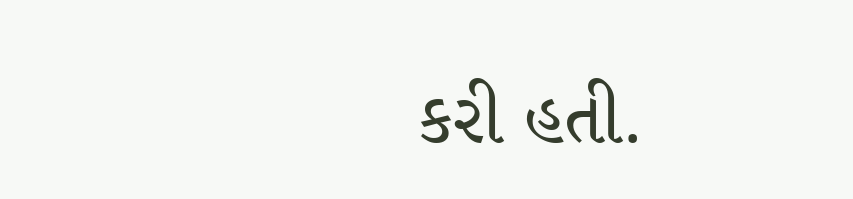કરી હતી.